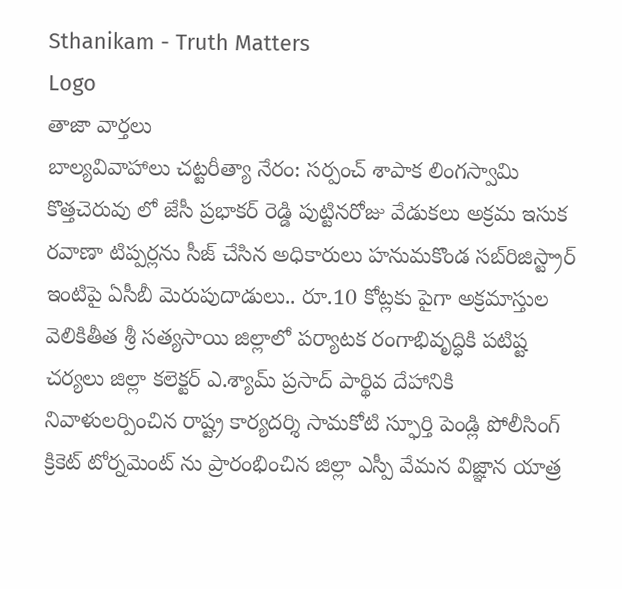Sthanikam - Truth Matters
Logo
తాజా వార్తలు
బాల్యవివాహాలు చట్టరీత్యా నేరం: సర్పంచ్ శాపాక లింగస్వామి కొత్తచెరువు లో జేసీ ప్రభాకర్ రెడ్డి పుట్టినరోజు వేడుకలు అక్రమ ఇసుక రవాణా టిప్పర్లను సీజ్ చేసిన అధికారులు హనుమకొండ సబ్‌రిజిస్ట్రార్ ఇంటిపై ఏసీబీ మెరుపుదాడులు.. రూ.10 కోట్లకు పైగా అక్రమాస్తుల వెలికితీత శ్రీ సత్యసాయి జిల్లాలో పర్యాటక రంగాభివృద్ధికి పటిష్ట చర్యలు జిల్లా కలెక్టర్ ఎ.శ్యామ్ ప్రసాద్ పార్థివ దేహానికి నివాళులర్పించిన రాష్ట్ర కార్యదర్శి సామకోటి స్ఫూర్తి పెండ్లి పోలీసింగ్ క్రికెట్ టోర్నమెంట్ ను ప్రారంభించిన జిల్లా ఎస్పీ వేమన విజ్ఞాన యాత్ర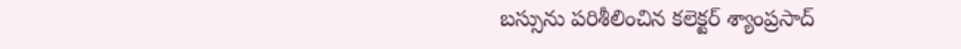బస్సును పరిశీలించిన కలెక్టర్ శ్యాంప్రసాద్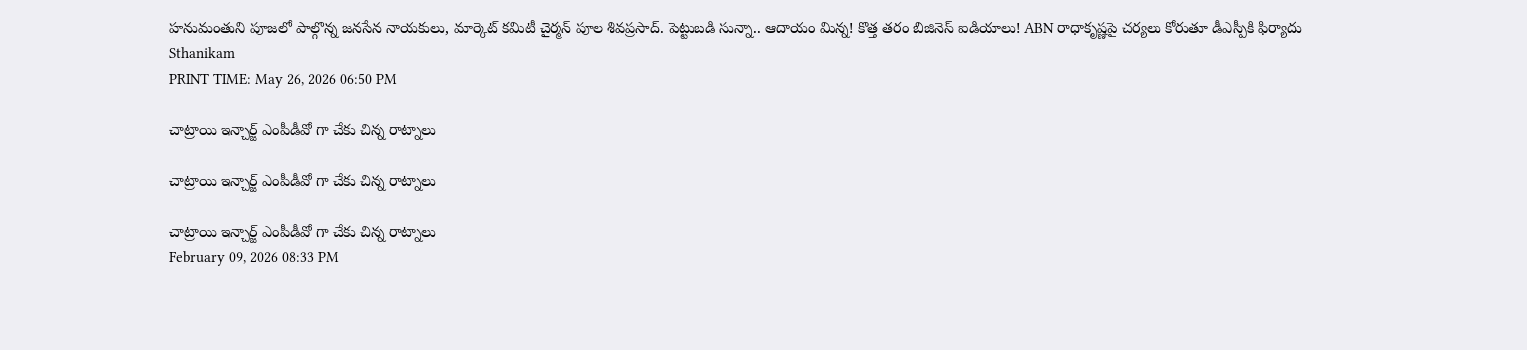హనుమంతుని పూజలో పాల్గొన్న జనసేన నాయకులు, మార్కెట్ కమిటీ చైర్మన్ పూల శివప్రసాద్. పెట్టుబడి సున్నా.. ఆదాయం మిన్న! కొత్త తరం బిజినెస్ ఐడియాలు! ABN రాధాకృష్ణపై చర్యలు కోరుతూ డీఎస్పీకి ఫిర్యాదు
Sthanikam
PRINT TIME: May 26, 2026 06:50 PM

చాట్రాయి ఇన్చార్జ్ ఎంపీడీవో గా చేకు చిన్న రాట్నాలు

చాట్రాయి ఇన్చార్జ్ ఎంపీడీవో గా చేకు చిన్న రాట్నాలు

చాట్రాయి ఇన్చార్జ్ ఎంపీడీవో గా చేకు చిన్న రాట్నాలు
February 09, 2026 08:33 PM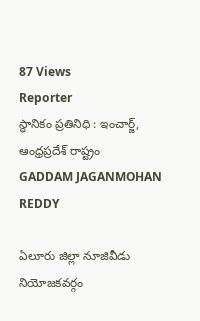87 Views
Reporter
స్థానికం ప్రతినిధి : ఇంచార్జ్, ఆంధ్రప్రదేశ్ రాష్ట్రం
GADDAM JAGANMOHAN REDDY

ఏలూరు జిల్లా నూజివీడు నియోజకవర్గం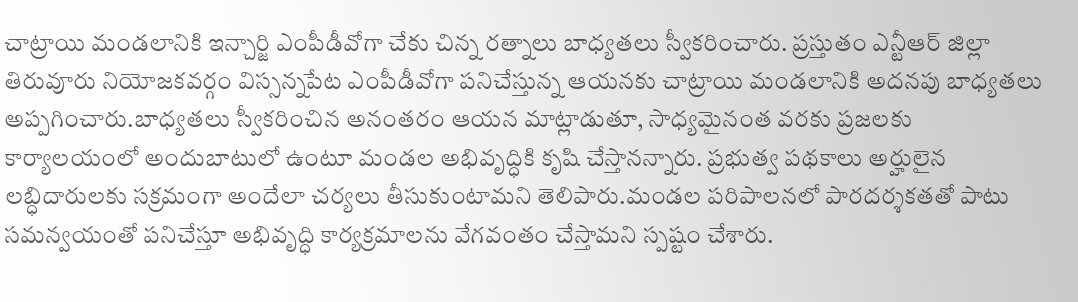చాట్రాయి మండలానికి ఇన్చార్జి ఎంపీడీవోగా చేకు చిన్న రత్నాలు బాధ్యతలు స్వీకరించారు. ప్రస్తుతం ఎన్టీఆర్ జిల్లా తిరువూరు నియోజకవర్గం విస్సన్నపేట ఎంపీడీవోగా పనిచేస్తున్న ఆయనకు చాట్రాయి మండలానికి అదనపు బాధ్యతలు అప్పగించారు.బాధ్యతలు స్వీకరించిన అనంతరం ఆయన మాట్లాడుతూ, సాధ్యమైనంత వరకు ప్రజలకు కార్యాలయంలో అందుబాటులో ఉంటూ మండల అభివృద్ధికి కృషి చేస్తానన్నారు. ప్రభుత్వ పథకాలు అర్హులైన లబ్ధిదారులకు సక్రమంగా అందేలా చర్యలు తీసుకుంటామని తెలిపారు.మండల పరిపాలనలో పారదర్శకతతో పాటు సమన్వయంతో పనిచేస్తూ అభివృద్ధి కార్యక్రమాలను వేగవంతం చేస్తామని స్పష్టం చేశారు.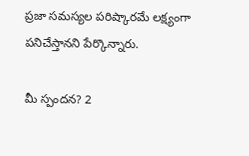ప్రజా సమస్యల పరిష్కారమే లక్ష్యంగా పనిచేస్తానని పేర్కొన్నారు.

మీ స్పందన? 2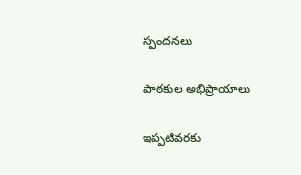స్పందనలు

పాఠకుల అభిప్రాయాలు

ఇప్పటివరకు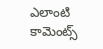ఎలాంటి కామెంట్స్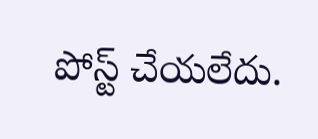పోస్ట్ చేయలేదు.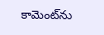కామెంట్‌ను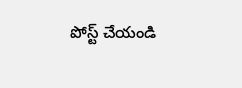పోస్ట్ చేయండి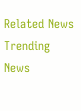Related News
Trending News